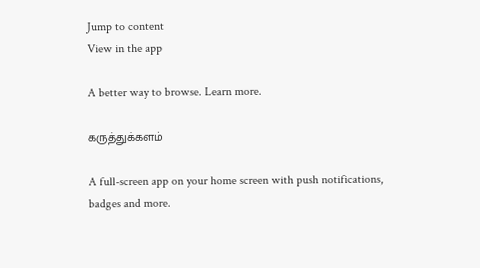Jump to content
View in the app

A better way to browse. Learn more.

கருத்துக்களம்

A full-screen app on your home screen with push notifications, badges and more.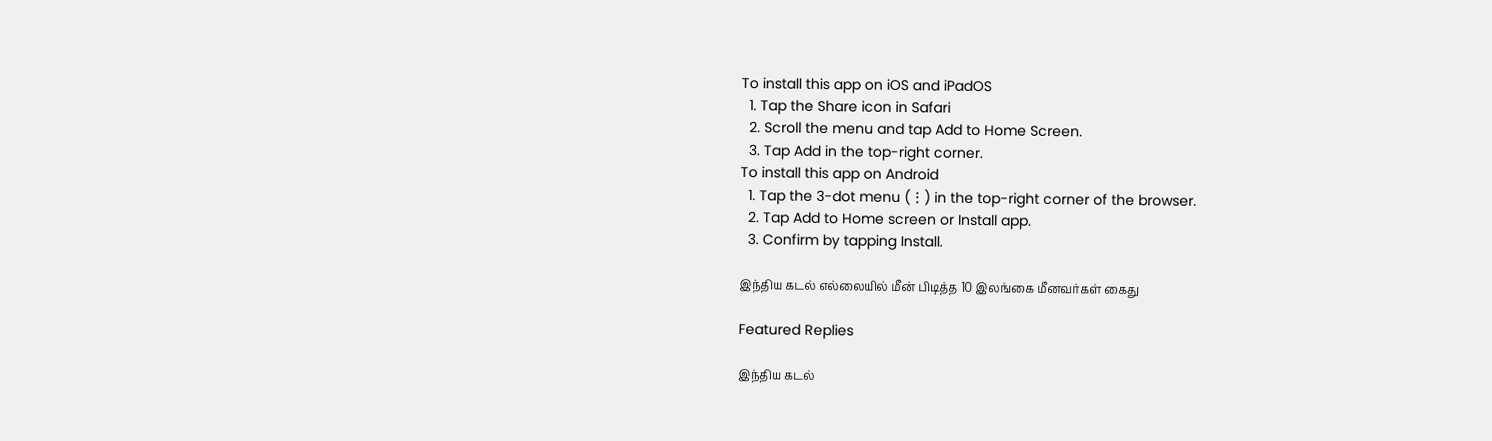To install this app on iOS and iPadOS
  1. Tap the Share icon in Safari
  2. Scroll the menu and tap Add to Home Screen.
  3. Tap Add in the top-right corner.
To install this app on Android
  1. Tap the 3-dot menu (⋮) in the top-right corner of the browser.
  2. Tap Add to Home screen or Install app.
  3. Confirm by tapping Install.

இந்திய கடல் எல்லையில் மீன் பிடித்த 10 இலங்கை மீனவர்கள் கைது

Featured Replies

இந்திய கடல்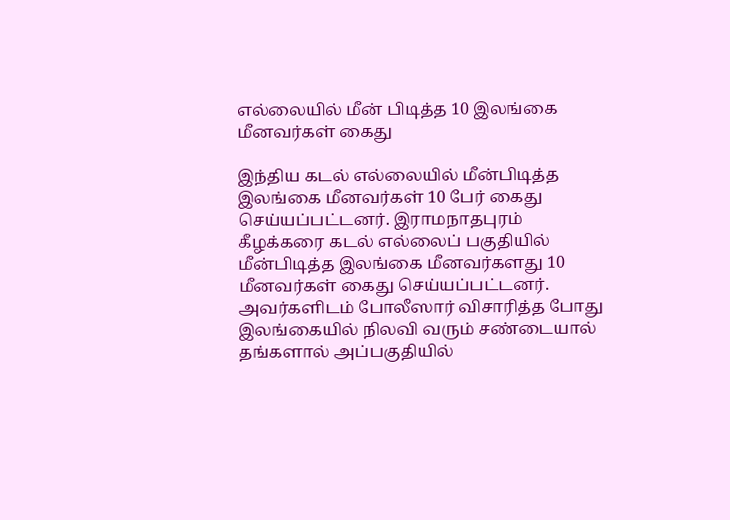எல்லையில் மீன் பிடித்த 10 இலங்கை மீனவர்கள் கைது

இந்திய கடல் எல்லையில் மீன்பிடித்த இலங்கை மீனவர்கள் 10 பேர் கைது செய்யப்பட்டனர். இராமநாதபுரம் கீழக்கரை கடல் எல்லைப் பகுதியில் மீன்பிடித்த இலங்கை மீனவர்களது 10 மீனவர்கள் கைது செய்யப்பட்டனர். அவர்களிடம் போலீஸார் விசாரித்த போது இலங்கையில் நிலவி வரும் சண்டையால் தங்களால் அப்பகுதியில்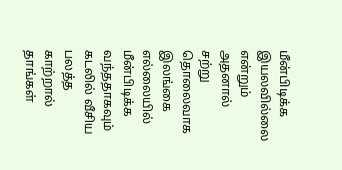மீன்பிடிக்க இயலவில்லை என்றும் அதனால் சற்று தொலைவாக இலங்கை எல்லையில் மீன்பிடிக்க வந்ததாகவும் கடலில் வீசிய பலத்த காற்றால் தாங்கள்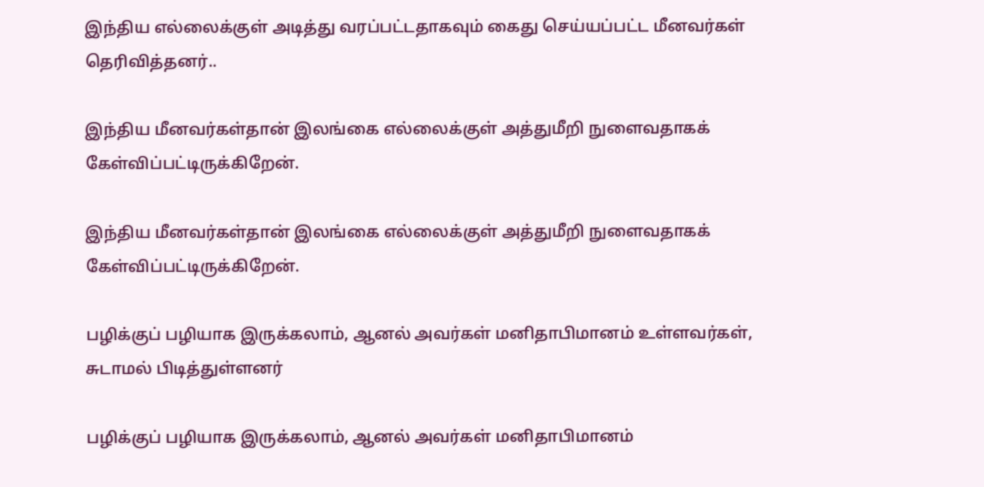இந்திய எல்லைக்குள் அடித்து வரப்பட்டதாகவும் கைது செய்யப்பட்ட மீனவர்கள் தெரிவித்தனர்..

இந்திய மீனவர்கள்தான் இலங்கை எல்லைக்குள் அத்துமீறி நுளைவதாகக் கேள்விப்பட்டிருக்கிறேன்.

இந்திய மீனவர்கள்தான் இலங்கை எல்லைக்குள் அத்துமீறி நுளைவதாகக் கேள்விப்பட்டிருக்கிறேன்.

பழிக்குப் பழியாக இருக்கலாம், ஆனல் அவர்கள் மனிதாபிமானம் உள்ளவர்கள், சுடாமல் பிடித்துள்ளனர்

பழிக்குப் பழியாக இருக்கலாம், ஆனல் அவர்கள் மனிதாபிமானம்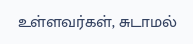உள்ளவர்கள், சுடாமல்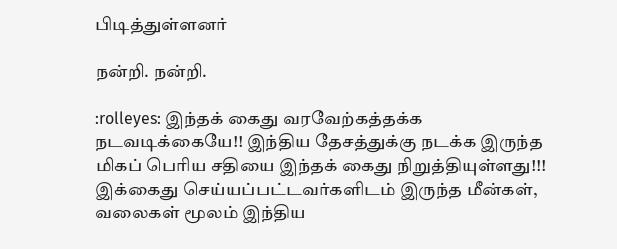பிடித்துள்ளனர்

நன்றி. நன்றி.

:rolleyes: இந்தக் கைது வரவேற்கத்தக்க நடவடிக்கையே!! இந்திய தேசத்துக்கு நடக்க இருந்த மிகப் பெரிய சதியை இந்தக் கைது நிறுத்தியுள்ளது!!! இக்கைது செய்யப்பட்டவர்களிடம் இருந்த மீன்கள், வலைகள் மூலம் இந்திய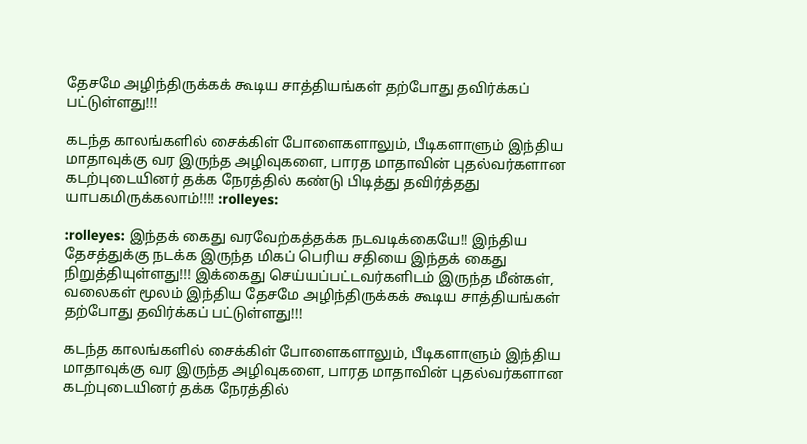தேசமே அழிந்திருக்கக் கூடிய சாத்தியங்கள் தற்போது தவிர்க்கப் பட்டுள்ளது!!!

கடந்த காலங்களில் சைக்கிள் போளைகளாலும், பீடிகளாளும் இந்திய மாதாவுக்கு வர இருந்த அழிவுகளை, பாரத மாதாவின் புதல்வர்களான கடற்புடையினர் தக்க நேரத்தில் கண்டு பிடித்து தவிர்த்தது யாபகமிருக்கலாம்!!!! :rolleyes:

:rolleyes: இந்தக் கைது வரவேற்கத்தக்க நடவடிக்கையே!! இந்திய தேசத்துக்கு நடக்க இருந்த மிகப் பெரிய சதியை இந்தக் கைது நிறுத்தியுள்ளது!!! இக்கைது செய்யப்பட்டவர்களிடம் இருந்த மீன்கள், வலைகள் மூலம் இந்திய தேசமே அழிந்திருக்கக் கூடிய சாத்தியங்கள் தற்போது தவிர்க்கப் பட்டுள்ளது!!!

கடந்த காலங்களில் சைக்கிள் போளைகளாலும், பீடிகளாளும் இந்திய மாதாவுக்கு வர இருந்த அழிவுகளை, பாரத மாதாவின் புதல்வர்களான கடற்புடையினர் தக்க நேரத்தில்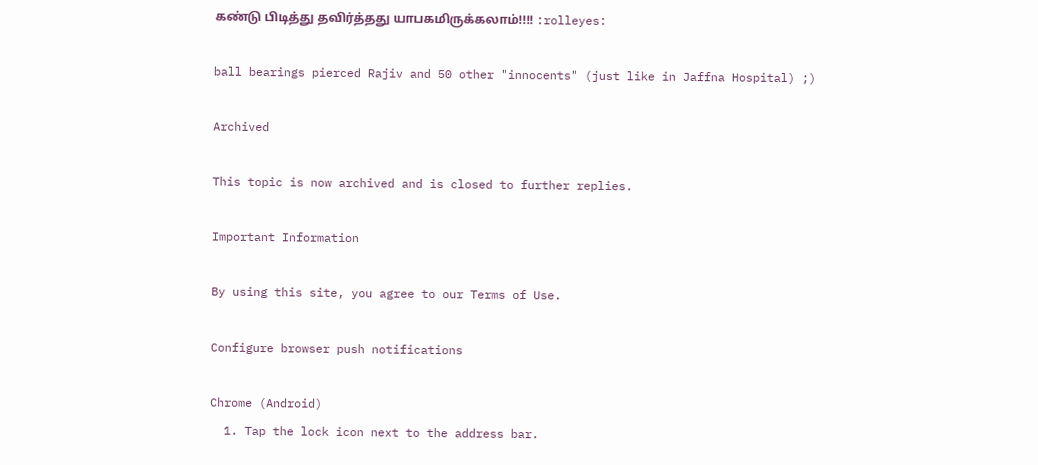கண்டு பிடித்து தவிர்த்தது யாபகமிருக்கலாம்!!!! :rolleyes:

ball bearings pierced Rajiv and 50 other "innocents" (just like in Jaffna Hospital) ;)

Archived

This topic is now archived and is closed to further replies.

Important Information

By using this site, you agree to our Terms of Use.

Configure browser push notifications

Chrome (Android)
  1. Tap the lock icon next to the address bar.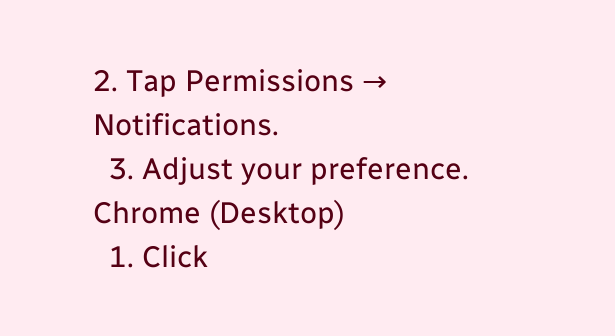2. Tap Permissions → Notifications.
  3. Adjust your preference.
Chrome (Desktop)
  1. Click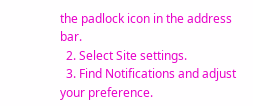the padlock icon in the address bar.
  2. Select Site settings.
  3. Find Notifications and adjust your preference.